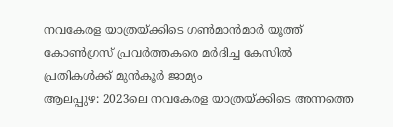നവകേരള യാത്രയ്ക്കിടെ ഗൺമാൻമാർ യൂത്ത് കോൺഗ്രസ് പ്രവർത്തകരെ മർദിച്ച കേസിൽ പ്രതികൾക്ക് മുൻകൂർ ജാമ്യം
ആലപ്പുഴ: 2023ലെ നവകേരള യാത്രയ്ക്കിടെ അന്നത്തെ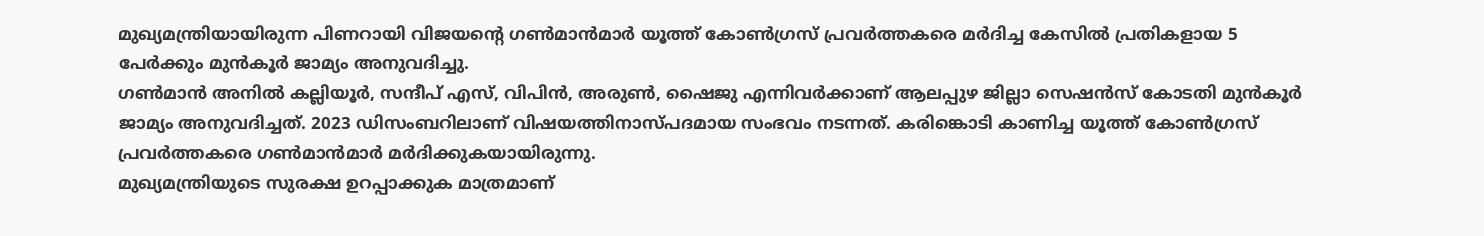മുഖ്യമന്ത്രിയായിരുന്ന പിണറായി വിജയന്റെ ഗൺമാൻമാർ യൂത്ത് കോൺഗ്രസ് പ്രവർത്തകരെ മർദിച്ച കേസിൽ പ്രതികളായ 5 പേർക്കും മുൻകൂർ ജാമ്യം അനുവദിച്ചു.
ഗൺമാൻ അനിൽ കല്ലിയൂർ, സന്ദീപ് എസ്, വിപിൻ, അരുൺ, ഷൈജു എന്നിവർക്കാണ് ആലപ്പുഴ ജില്ലാ സെഷൻസ് കോടതി മുൻകൂർ ജാമ്യം അനുവദിച്ചത്. 2023 ഡിസംബറിലാണ് വിഷയത്തിനാസ്പദമായ സംഭവം നടന്നത്. കരിങ്കൊടി കാണിച്ച യൂത്ത് കോൺഗ്രസ് പ്രവർത്തകരെ ഗൺമാൻമാർ മർദിക്കുകയായിരുന്നു.
മുഖ്യമന്ത്രിയുടെ സുരക്ഷ ഉറപ്പാക്കുക മാത്രമാണ്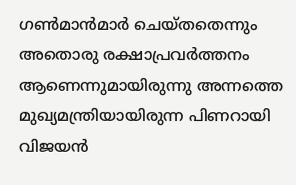ഗൺമാൻമാർ ചെയ്തതെന്നും അതൊരു രക്ഷാപ്രവർത്തനം ആണെന്നുമായിരുന്നു അന്നത്തെ മുഖ്യമന്ത്രിയായിരുന്ന പിണറായി വിജയൻ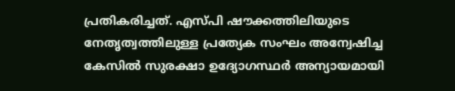പ്രതികരിച്ചത്. എസ്പി ഷൗക്കത്തിലിയുടെ നേതൃത്വത്തിലുള്ള പ്രത്യേക സംഘം അന്വേഷിച്ച കേസിൽ സുരക്ഷാ ഉദ്യോഗസ്ഥർ അന്യായമായി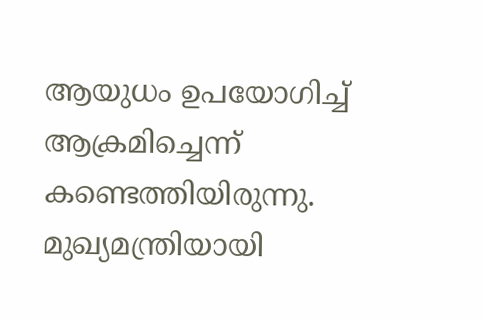ആയുധം ഉപയോഗിച്ച് ആക്രമിച്ചെന്ന് കണ്ടെത്തിയിരുന്നു.
മുഖ്യമന്ത്രിയായി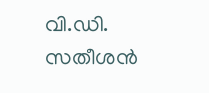വി.ഡി. സതീശൻ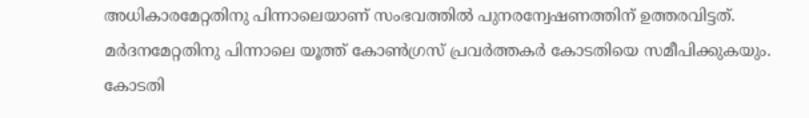അധികാരമേറ്റതിനു പിന്നാലെയാണ് സംഭവത്തിൽ പുനരന്വേഷണത്തിന് ഉത്തരവിട്ടത്. മർദനമേറ്റതിനു പിന്നാലെ യൂത്ത് കോൺഗ്രസ് പ്രവർത്തകർ കോടതിയെ സമീപിക്കുകയും. കോടതി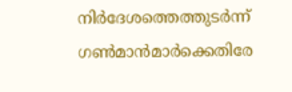നിർദേശത്തെത്തുടർന്ന് ഗൺമാൻമാർക്കെതിരേ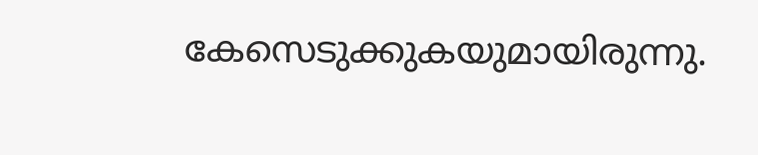കേസെടുക്കുകയുമായിരുന്നു.